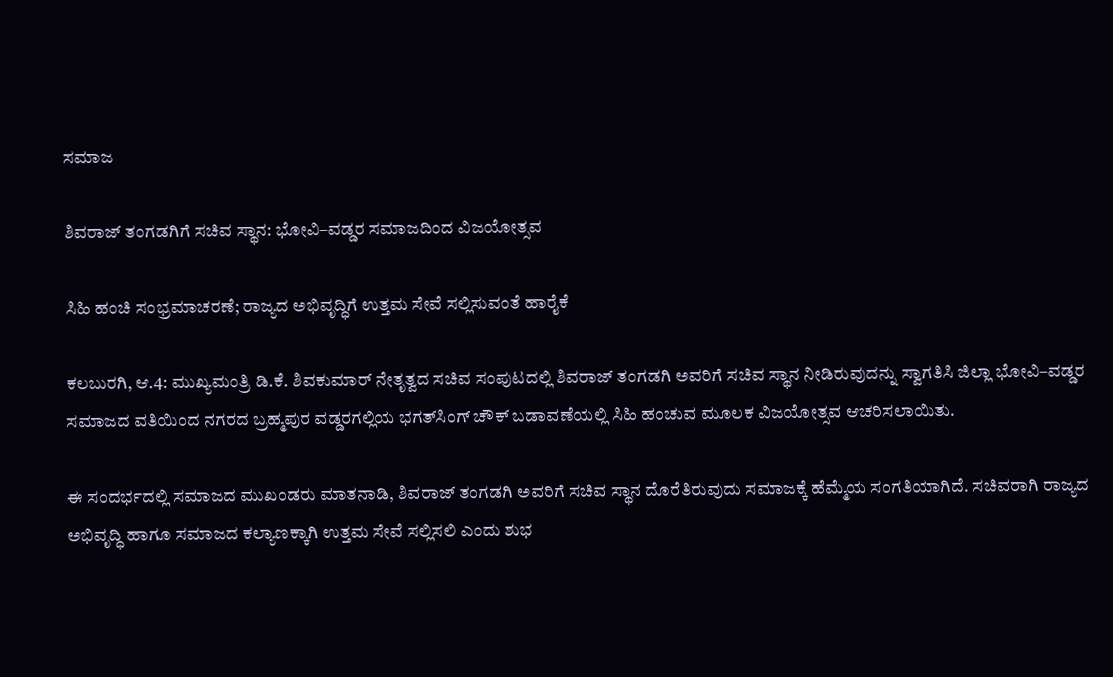ಸಮಾಜ

ಶಿವರಾಜ್ ತಂಗಡಗಿಗೆ ಸಚಿವ ಸ್ಥಾನ: ಭೋವಿ–ವಡ್ಡರ ಸಮಾಜದಿಂದ ವಿಜಯೋತ್ಸವ

ಸಿಹಿ ಹಂಚಿ ಸಂಭ್ರಮಾಚರಣೆ; ರಾಜ್ಯದ ಅಭಿವೃದ್ಧಿಗೆ ಉತ್ತಮ ಸೇವೆ ಸಲ್ಲಿಸುವಂತೆ ಹಾರೈಕೆ

ಕಲಬುರಗಿ, ಆ.4: ಮುಖ್ಯಮಂತ್ರಿ ಡಿ.ಕೆ. ಶಿವಕುಮಾರ್ ನೇತೃತ್ವದ ಸಚಿವ ಸಂಪುಟದಲ್ಲಿ ಶಿವರಾಜ್ ತಂಗಡಗಿ ಅವರಿಗೆ ಸಚಿವ ಸ್ಥಾನ ನೀಡಿರುವುದನ್ನು ಸ್ವಾಗತಿಸಿ ಜಿಲ್ಲಾ ಭೋವಿ–ವಡ್ಡರ ಸಮಾಜದ ವತಿಯಿಂದ ನಗರದ ಬ್ರಹ್ಮಪುರ ವಡ್ಡರಗಲ್ಲಿಯ ಭಗತ್‌ಸಿಂಗ್ ಚೌಕ್ ಬಡಾವಣೆಯಲ್ಲಿ ಸಿಹಿ ಹಂಚುವ ಮೂಲಕ ವಿಜಯೋತ್ಸವ ಆಚರಿಸಲಾಯಿತು.

ಈ ಸಂದರ್ಭದಲ್ಲಿ ಸಮಾಜದ ಮುಖಂಡರು ಮಾತನಾಡಿ, ಶಿವರಾಜ್ ತಂಗಡಗಿ ಅವರಿಗೆ ಸಚಿವ ಸ್ಥಾನ ದೊರೆತಿರುವುದು ಸಮಾಜಕ್ಕೆ ಹೆಮ್ಮೆಯ ಸಂಗತಿಯಾಗಿದೆ. ಸಚಿವರಾಗಿ ರಾಜ್ಯದ ಅಭಿವೃದ್ಧಿ ಹಾಗೂ ಸಮಾಜದ ಕಲ್ಯಾಣಕ್ಕಾಗಿ ಉತ್ತಮ ಸೇವೆ ಸಲ್ಲಿಸಲಿ ಎಂದು ಶುಭ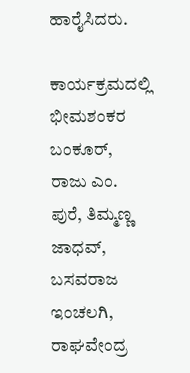ಹಾರೈಸಿದರು.

ಕಾರ್ಯಕ್ರಮದಲ್ಲಿ ಭೀಮಶಂಕರ ಬಂಕೂರ್, ರಾಜು ಎಂ. ಪುರೆ, ತಿಮ್ಮಣ್ಣ ಜಾಧವ್, ಬಸವರಾಜ ಇಂಚಲಗಿ, ರಾಘವೇಂದ್ರ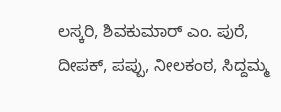ಲಸ್ಕರಿ, ಶಿವಕುಮಾರ್ ಎಂ. ಪುರೆ, ದೀಪಕ್, ಪಪ್ಪು, ನೀಲಕಂಠ, ಸಿದ್ದಮ್ಮ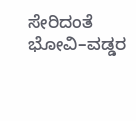ಸೇರಿದಂತೆ ಭೋವಿ–ವಡ್ಡರ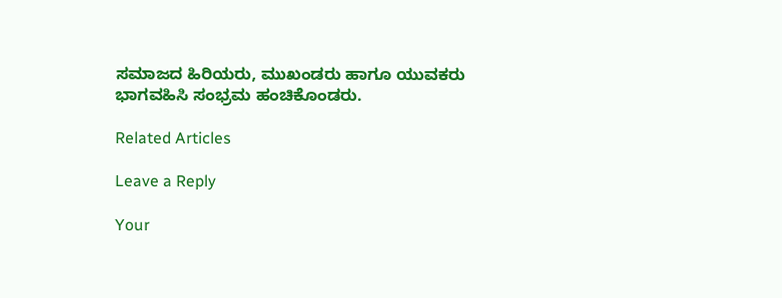ಸಮಾಜದ ಹಿರಿಯರು, ಮುಖಂಡರು ಹಾಗೂ ಯುವಕರು ಭಾಗವಹಿಸಿ ಸಂಭ್ರಮ ಹಂಚಿಕೊಂಡರು.

Related Articles

Leave a Reply

Your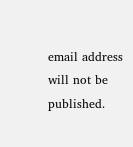email address will not be published.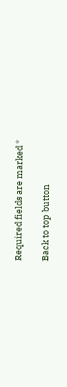Required fields are marked *

Back to top button